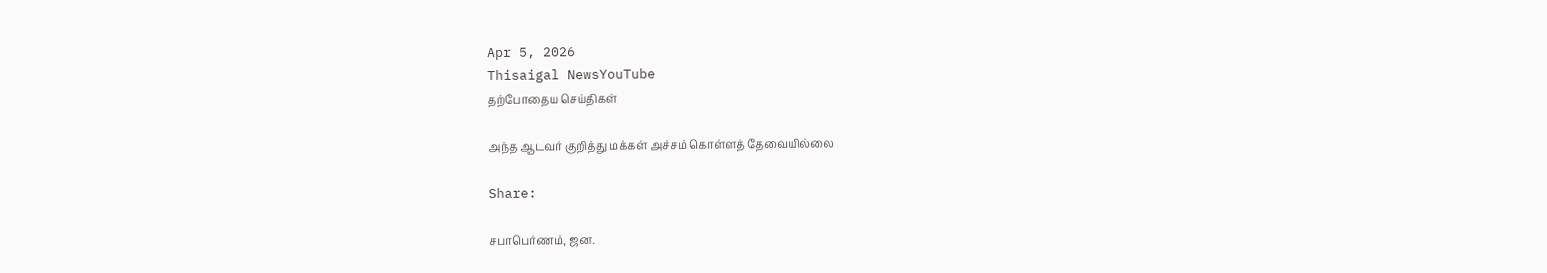Apr 5, 2026
Thisaigal NewsYouTube
தற்போதைய செய்திகள்

அந்த ஆடவர் குறித்து மக்கள் அச்சம் கொள்ளத் தேவையில்லை

Share:

சபாபெர்ணம், ஜன.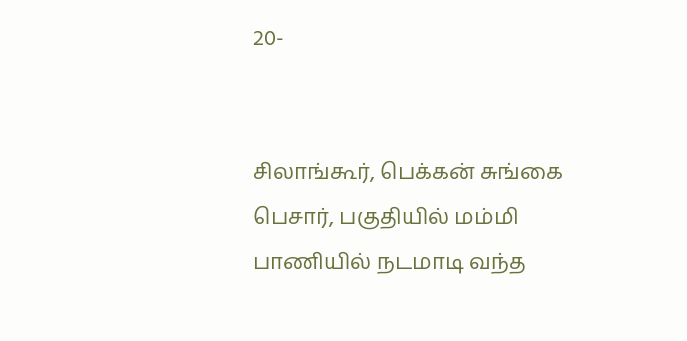20-


சிலாங்கூர், பெக்கன் சுங்கை பெசார், பகுதியில் மம்மி பாணியில் நடமாடி வந்த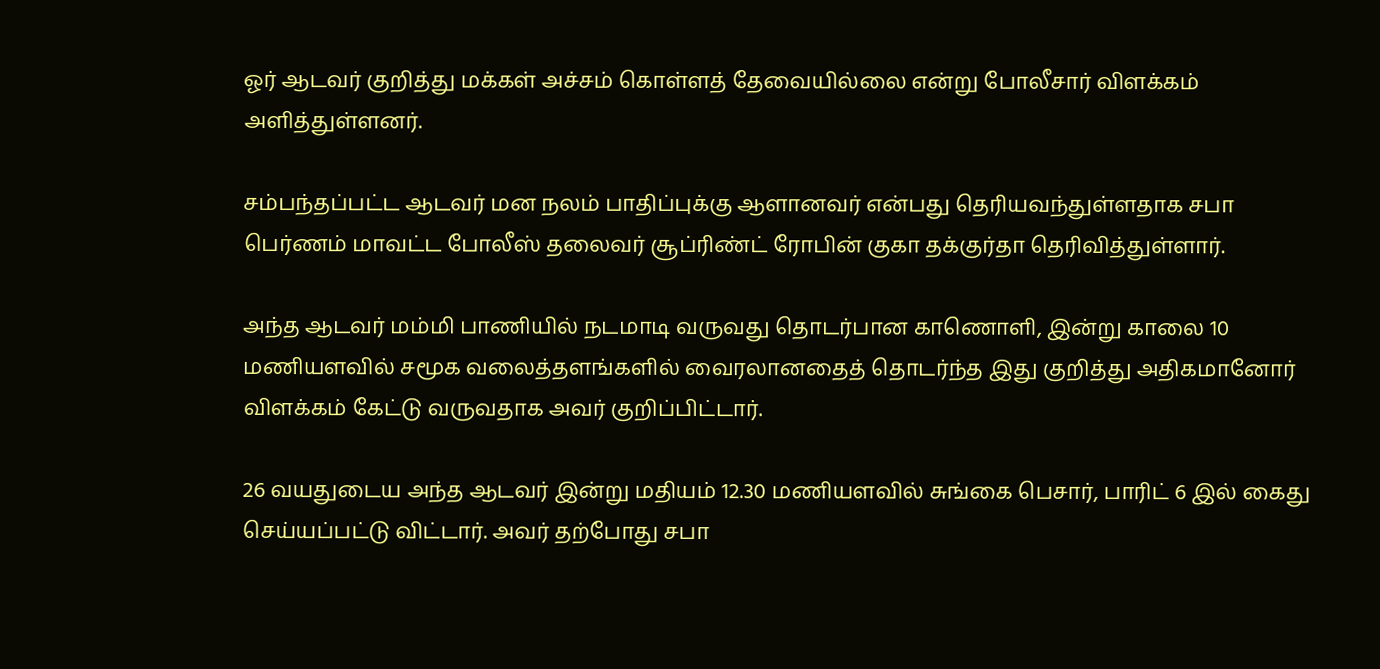ஓர் ஆடவர் குறித்து மக்கள் அச்சம் கொள்ளத் தேவையில்லை என்று போலீசார் விளக்கம் அளித்துள்ளனர்.

சம்பந்தப்பட்ட ஆடவர் மன நலம் பாதிப்புக்கு ஆளானவர் என்பது தெரியவந்துள்ளதாக சபா பெர்ணம் மாவட்ட போலீஸ் தலைவர் சூப்ரிண்ட் ரோபின் குகா தக்குர்தா தெரிவித்துள்ளார்.

அந்த ஆடவர் மம்மி பாணியில் நடமாடி வருவது தொடர்பான காணொளி, இன்று காலை 10 மணியளவில் சமூக வலைத்தளங்களில் வைரலானதைத் தொடர்ந்த இது குறித்து அதிகமானோர் விளக்கம் கேட்டு வருவதாக அவர் குறிப்பிட்டார்.

26 வயதுடைய அந்த ஆடவர் இன்று மதியம் 12.30 மணியளவில் சுங்கை பெசார், பாரிட் 6 இல் கைது செய்யப்பட்டு விட்டார். அவர் தற்போது சபா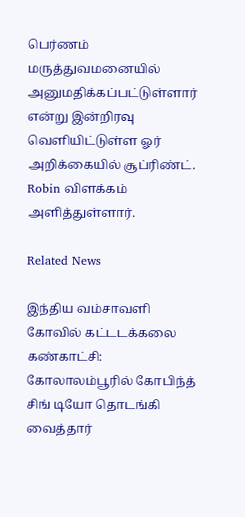பெர்ணம் மருத்துவமனையில் அனுமதிக்கப்பட்டுள்ளார் என்று இன்றிரவு வெளியிட்டுள்ள ஓர் அறிக்கையில் சூப்ரிண்ட். Robin விளக்கம் அளித்துள்ளார்.

Related News

இந்திய வம்சாவளி கோவில் கட்டடக்கலை கண்காட்சி: கோலாலம்பூரில் கோபிந்த் சிங் டியோ தொடங்கி வைத்தார்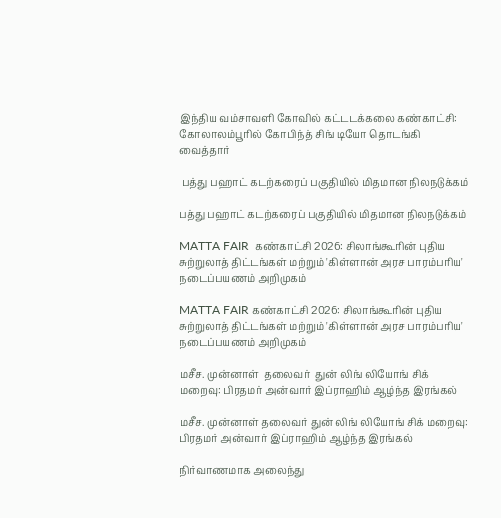இந்திய வம்சாவளி கோவில் கட்டடக்கலை கண்காட்சி: கோலாலம்பூரில் கோபிந்த் சிங் டியோ தொடங்கி வைத்தார்

 பத்து பஹாட் கடற்கரைப் பகுதியில் மிதமான நிலநடுக்கம்

பத்து பஹாட் கடற்கரைப் பகுதியில் மிதமான நிலநடுக்கம்

MATTA FAIR  கண்காட்சி 2026: சிலாங்கூரின் புதிய சுற்றுலாத் திட்டங்கள் மற்றும் 'கிள்ளான் அரச பாரம்பரிய' நடைப்பயணம் அறிமுகம்

MATTA FAIR கண்காட்சி 2026: சிலாங்கூரின் புதிய சுற்றுலாத் திட்டங்கள் மற்றும் 'கிள்ளான் அரச பாரம்பரிய' நடைப்பயணம் அறிமுகம்

மசீச. முன்னாள்  தலைவர்  துன் லிங் லியோங் சிக் மறைவு: பிரதமர் அன்வார் இப்ராஹிம் ஆழ்ந்த இரங்கல்

மசீச. முன்னாள் தலைவர் துன் லிங் லியோங் சிக் மறைவு: பிரதமர் அன்வார் இப்ராஹிம் ஆழ்ந்த இரங்கல்

நிர்வாணமாக அலைந்து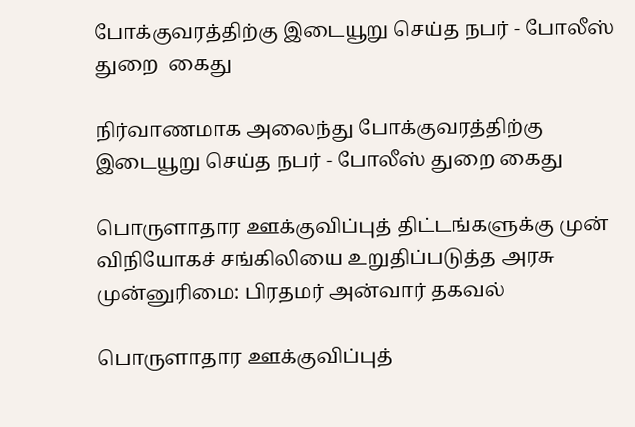போக்குவரத்திற்கு இடையூறு செய்த நபர் - போலீஸ் துறை  கைது

நிர்வாணமாக அலைந்து போக்குவரத்திற்கு இடையூறு செய்த நபர் - போலீஸ் துறை கைது

பொருளாதார ஊக்குவிப்புத் திட்டங்களுக்கு முன் விநியோகச் சங்கிலியை உறுதிப்படுத்த அரசு முன்னுரிமை: பிரதமர் அன்வார் தகவல்

பொருளாதார ஊக்குவிப்புத்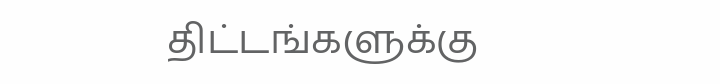திட்டங்களுக்கு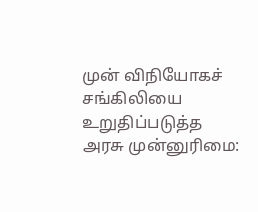முன் விநியோகச் சங்கிலியை உறுதிப்படுத்த அரசு முன்னுரிமை: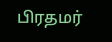பிரதமர்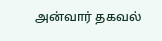அன்வார் தகவல்